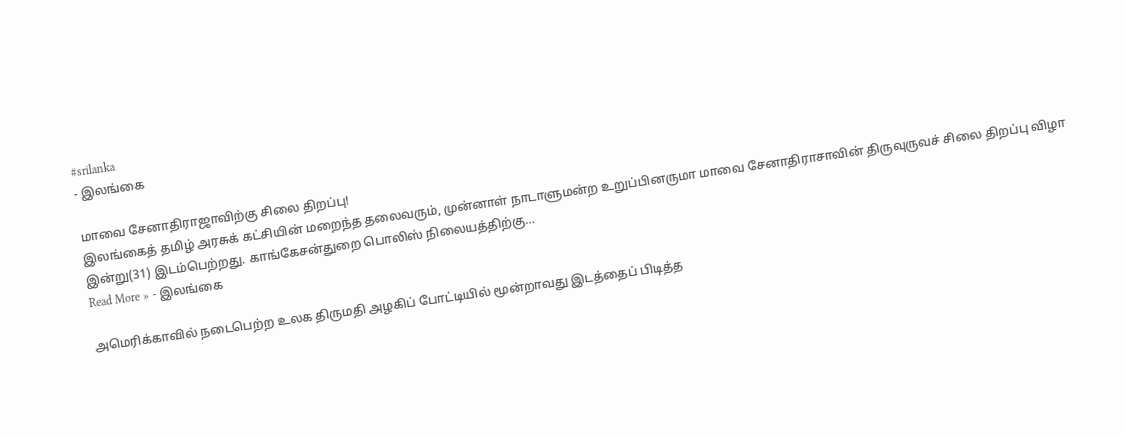#srilanka
- இலங்கை

மாவை சேனாதிராஜாவிற்கு சிலை திறப்பு!
இலங்கைத் தமிழ் அரசுக் கட்சியின் மறைந்த தலைவரும், முன்னாள் நாடாளுமன்ற உறுப்பினருமா மாவை சேனாதிராசாவின் திருவுருவச் சிலை திறப்பு விழா இன்று(31) இடம்பெற்றது. காங்கேசன்துறை பொலிஸ் நிலையத்திற்கு…
Read More » - இலங்கை

அமெரிக்காவில் நடைபெற்ற உலக திருமதி அழகிப் போட்டியில் மூன்றாவது இடத்தைப் பிடித்த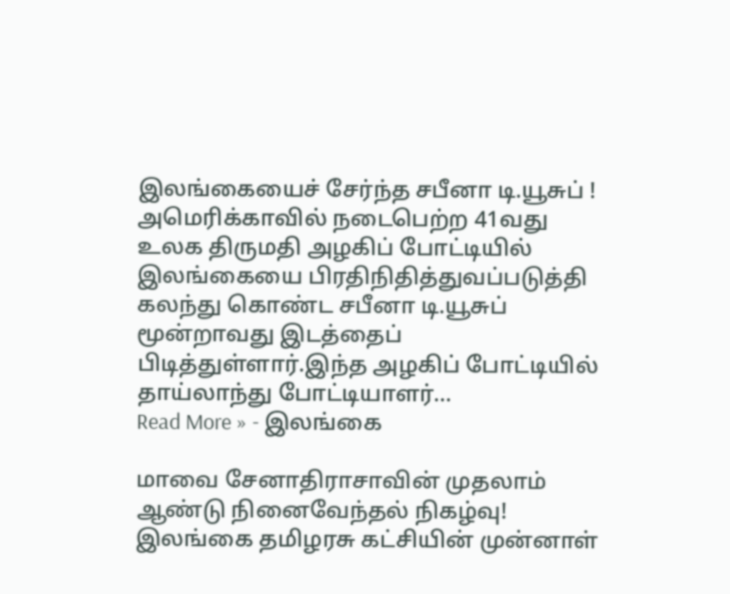இலங்கையைச் சேர்ந்த சபீனா டி.யூசுப் !
அமெரிக்காவில் நடைபெற்ற 41வது உலக திருமதி அழகிப் போட்டியில் இலங்கையை பிரதிநிதித்துவப்படுத்தி கலந்து கொண்ட சபீனா டி.யூசுப் மூன்றாவது இடத்தைப் பிடித்துள்ளார்.இந்த அழகிப் போட்டியில் தாய்லாந்து போட்டியாளர்…
Read More » - இலங்கை

மாவை சேனாதிராசாவின் முதலாம் ஆண்டு நினைவேந்தல் நிகழ்வு!
இலங்கை தமிழரசு கட்சியின் முன்னாள்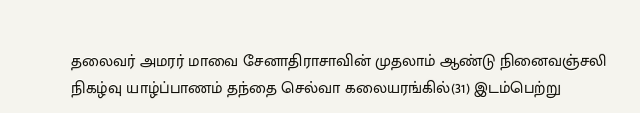தலைவர் அமரர் மாவை சேனாதிராசாவின் முதலாம் ஆண்டு நினைவஞ்சலி நிகழ்வு யாழ்ப்பாணம் தந்தை செல்வா கலையரங்கில்(31) இடம்பெற்று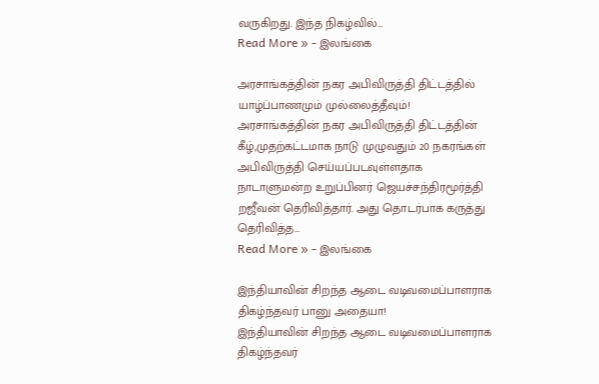வருகிறது. இந்த நிகழ்வில்…
Read More » - இலங்கை

அரசாங்கத்தின் நகர அபிவிருத்தி திட்டத்தில் யாழ்ப்பாணமும் முல்லைத்தீவும்!
அரசாங்கத்தின் நகர அபிவிருத்தி திட்டத்தின் கீழ்,முதற்கட்டமாக நாடு முழுவதும் 20 நகரங்கள் அபிவிருத்தி செய்யப்படவுள்ளதாக நாடாளுமன்ற உறுப்பினர் ஜெயச்சந்திரமூர்த்தி றஜீவன் தெரிவித்தார். அது தொடர்பாக கருத்து தெரிவித்த…
Read More » - இலங்கை

இந்தியாவின் சிறந்த ஆடை வடிவமைப்பாளராக திகழ்ந்தவர் பானு அதையா!
இந்தியாவின் சிறந்த ஆடை வடிவமைப்பாளராக திகழ்ந்தவர்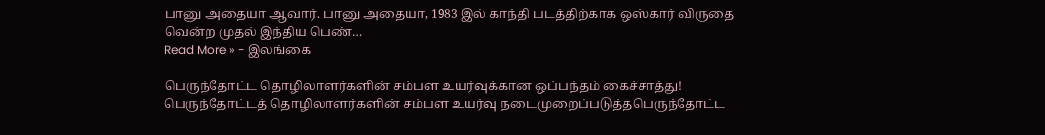பானு அதையா ஆவார். பானு அதையா, 1983 இல் காந்தி படத்திற்காக ஒஸ்கார் விருதை வென்ற முதல் இந்திய பெண்…
Read More » - இலங்கை

பெருந்தோட்ட தொழிலாளர்களின் சம்பள உயர்வுக்கான ஒப்பந்தம் கைச்சாத்து!
பெருந்தோட்டத் தொழிலாளர்களின் சம்பள உயர்வு நடைமுறைப்படுத்தபெருந்தோட்ட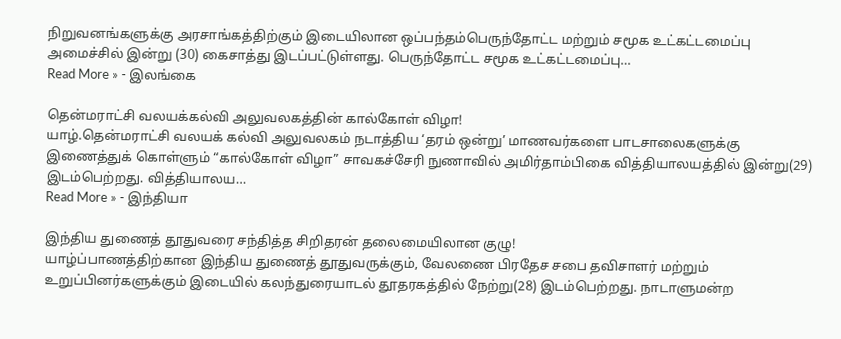நிறுவனங்களுக்கு அரசாங்கத்திற்கும் இடையிலான ஒப்பந்தம்பெருந்தோட்ட மற்றும் சமூக உட்கட்டமைப்பு அமைச்சில் இன்று (30) கைசாத்து இடப்பட்டுள்ளது. பெருந்தோட்ட சமூக உட்கட்டமைப்பு…
Read More » - இலங்கை

தென்மராட்சி வலயக்கல்வி அலுவலகத்தின் கால்கோள் விழா!
யாழ்.தென்மராட்சி வலயக் கல்வி அலுவலகம் நடாத்திய ‘தரம் ஒன்று’ மாணவர்களை பாடசாலைகளுக்கு இணைத்துக் கொள்ளும் “கால்கோள் விழா” சாவகச்சேரி நுணாவில் அமிர்தாம்பிகை வித்தியாலயத்தில் இன்று(29) இடம்பெற்றது. வித்தியாலய…
Read More » - இந்தியா

இந்திய துணைத் தூதுவரை சந்தித்த சிறிதரன் தலைமையிலான குழு!
யாழ்ப்பாணத்திற்கான இந்திய துணைத் தூதுவருக்கும், வேலணை பிரதேச சபை தவிசாளர் மற்றும் உறுப்பினர்களுக்கும் இடையில் கலந்துரையாடல் தூதரகத்தில் நேற்று(28) இடம்பெற்றது. நாடாளுமன்ற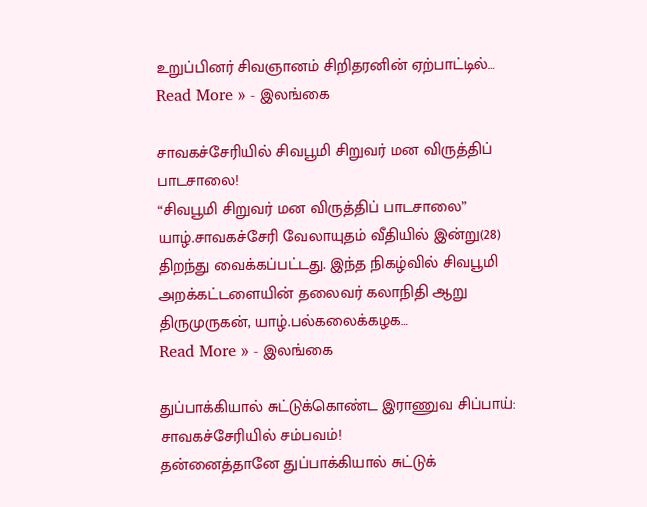உறுப்பினர் சிவஞானம் சிறிதரனின் ஏற்பாட்டில்…
Read More » - இலங்கை

சாவகச்சேரியில் சிவபூமி சிறுவர் மன விருத்திப் பாடசாலை!
“சிவபூமி சிறுவர் மன விருத்திப் பாடசாலை” யாழ்.சாவகச்சேரி வேலாயுதம் வீதியில் இன்று(28) திறந்து வைக்கப்பட்டது. இந்த நிகழ்வில் சிவபூமி அறக்கட்டளையின் தலைவர் கலாநிதி ஆறு திருமுருகன், யாழ்.பல்கலைக்கழக…
Read More » - இலங்கை

துப்பாக்கியால் சுட்டுக்கொண்ட இராணுவ சிப்பாய்: சாவகச்சேரியில் சம்பவம்!
தன்னைத்தானே துப்பாக்கியால் சுட்டுக்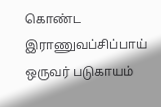கொண்ட இராணுவப்சிப்பாய் ஒருவர் படுகாயம்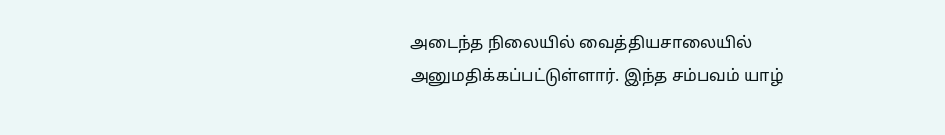அடைந்த நிலையில் வைத்தியசாலையில் அனுமதிக்கப்பட்டுள்ளார். இந்த சம்பவம் யாழ்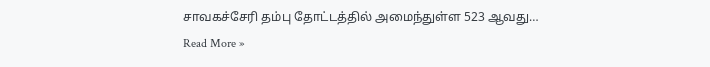சாவகச்சேரி தம்பு தோட்டத்தில் அமைந்துள்ள 523 ஆவது…
Read More »